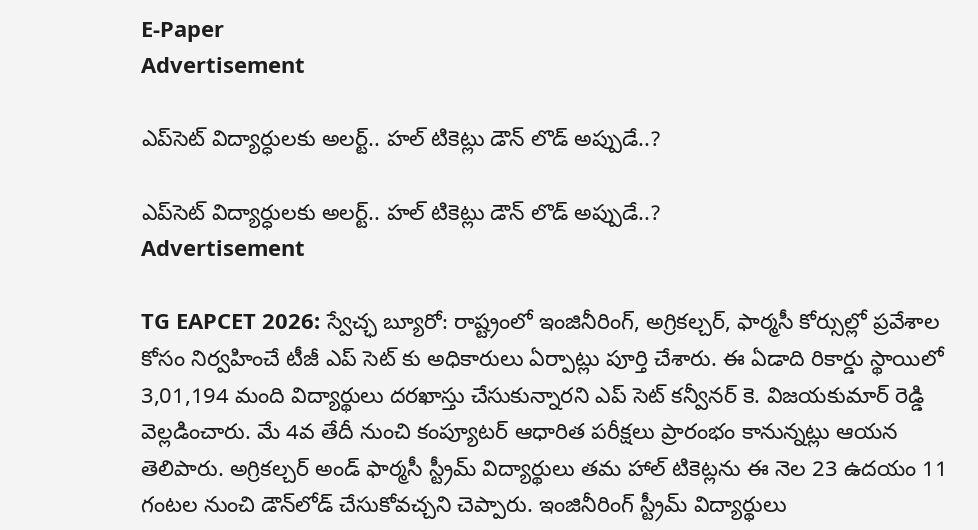E-Paper
Advertisement

ఎప్‌సెట్ విద్యార్ధులకు అలర్ట్.. హల్ టికెట్లు డౌన్ లొడ్ అప్పుడే..?

ఎప్‌సెట్ విద్యార్ధులకు అలర్ట్.. హల్ టికెట్లు డౌన్ లొడ్ అప్పుడే..?
Advertisement

TG EAPCET 2026: స్వేచ్ఛ బ్యూరో: రాష్ట్రంలో ఇంజినీరింగ్, అగ్రికల్చర్, ఫార్మసీ కోర్సుల్లో ప్రవేశాల కోసం నిర్వహించే టీజీ ఎప్ సెట్ కు అధికారులు ఏర్పాట్లు పూర్తి చేశారు. ఈ ఏడాది రికార్డు స్థాయిలో 3,01,194 మంది విద్యార్థులు దరఖాస్తు చేసుకున్నారని ఎప్ సెట్ కన్వీనర్ కె. విజయకుమార్ రెడ్డి వెల్లడించారు. మే 4వ తేదీ నుంచి కంప్యూటర్ ఆధారిత పరీక్షలు ప్రారంభం కానున్నట్లు ఆయన తెలిపారు. అగ్రికల్చర్ అండ్ ఫార్మసీ స్ట్రీమ్ విద్యార్థులు తమ హాల్ టికెట్లను ఈ నెల 23 ఉదయం 11 గంటల నుంచి డౌన్‌లోడ్ చేసుకోవచ్చని చెప్పారు. ఇంజినీరింగ్ స్ట్రీమ్ విద్యార్థులు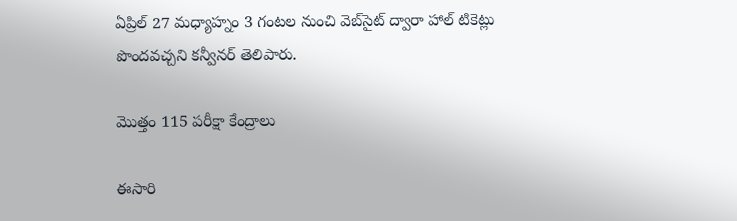ఏప్రిల్ 27 మధ్యాహ్నం 3 గంటల నుంచి వెబ్‌సైట్ ద్వారా హాల్ టికెట్లు పొందవచ్చని కన్వీనర్ తెలిపారు.

మొత్తం 115 పరీక్షా కేంద్రాలు

ఈసారి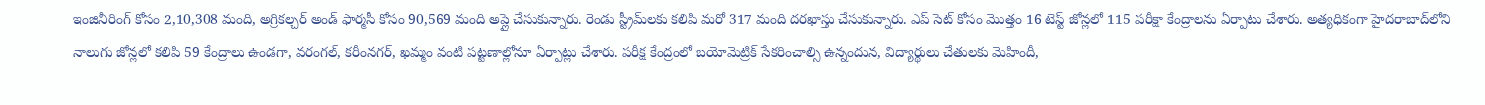ఇంజినీరింగ్ కోసం 2,10,308 మంది, అగ్రికల్చర్ అండ్ ఫార్మసీ కోసం 90,569 మంది అప్లై చేసుకున్నారు. రెండు స్ట్రీమ్‌లకు కలిపి మరో 317 మంది దరఖాస్తు చేసుకున్నారు. ఎప్ సెట్ కోసం మొత్తం 16 టెస్ట్ జోన్లలో 115 పరీక్షా కేంద్రాలను ఏర్పాటు చేశారు. అత్యధికంగా హైదరాబాద్‌లోని నాలుగు జోన్లలో కలిపి 59 కేంద్రాలు ఉండగా, వరంగల్, కరీంనగర్, ఖమ్మం వంటి పట్టణాల్లోనూ ఏర్పాట్లు చేశారు. పరీక్ష కేంద్రంలో బయోమెట్రిక్ సేకరించాల్సి ఉన్నందున, విద్యార్థులు చేతులకు మెహిందీ,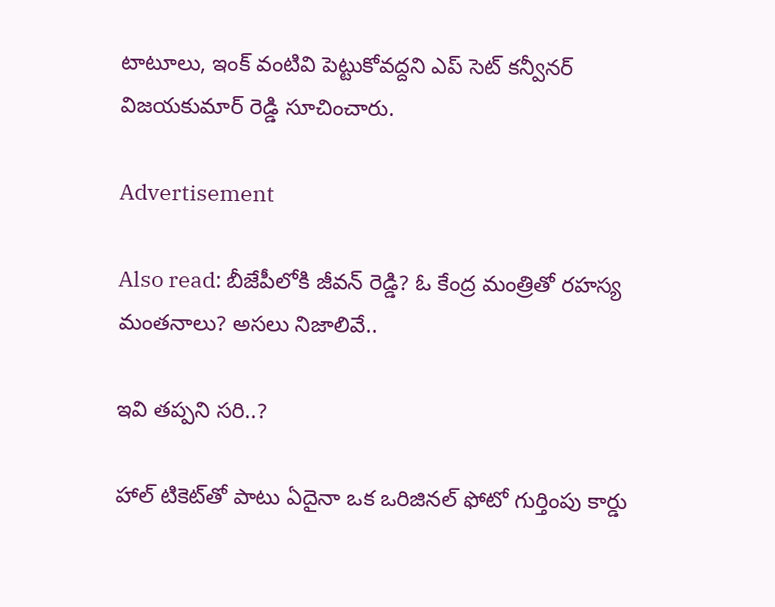టాటూలు, ఇంక్ వంటివి పెట్టుకోవద్దని ఎప్ సెట్ కన్వీనర్ విజయకుమార్ రెడ్డి సూచించారు.

Advertisement

Also read: బీజేపీలోకి జీవన్ రెడ్డి? ఓ కేంద్ర మంత్రితో రహస్య మంతనాలు? అసలు నిజాలివే..

ఇవి తప్పని సరి..?

హాల్ టికెట్‌తో పాటు ఏదైనా ఒక ఒరిజినల్ ఫోటో గుర్తింపు కార్డు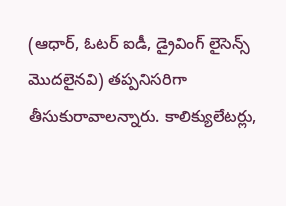(ఆధార్, ఓటర్ ఐడీ, డ్రైవింగ్ లైసెన్స్ మొదలైనవి) తప్పనిసరిగా తీసుకురావాలన్నారు. కాలిక్యులేటర్లు,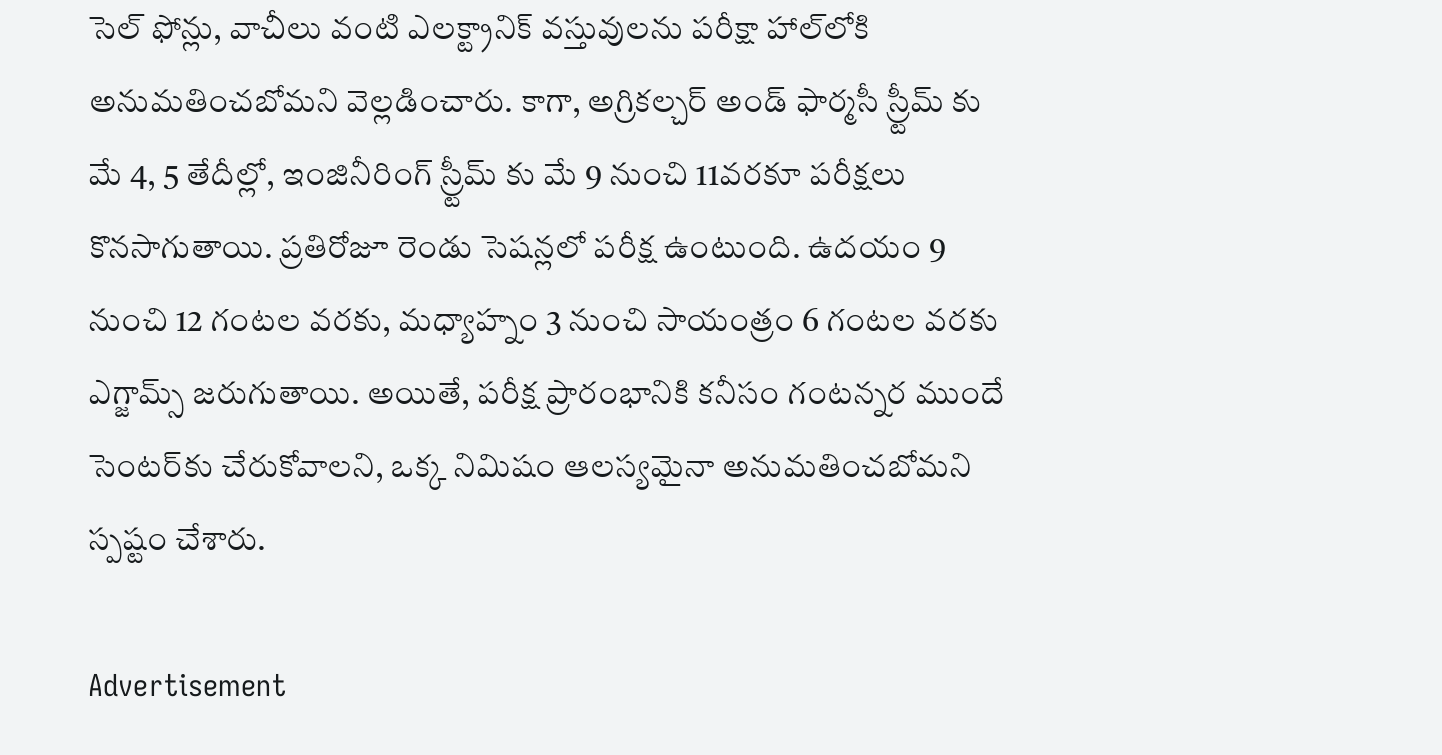సెల్ ఫోన్లు, వాచీలు వంటి ఎలక్ట్రానిక్ వస్తువులను పరీక్షా హాల్‌లోకి అనుమతించబోమని వెల్లడించారు. కాగా, అగ్రికల్చర్ అండ్ ఫార్మసీ స్ర్టీమ్ కు మే 4, 5 తేదీల్లో, ఇంజినీరింగ్ స్ర్టీమ్ కు మే 9 నుంచి 11వరకూ పరీక్షలు కొనసాగుతాయి. ప్రతిరోజూ రెండు సెషన్లలో పరీక్ష ఉంటుంది. ఉదయం 9 నుంచి 12 గంటల వరకు, మధ్యాహ్నం 3 నుంచి సాయంత్రం 6 గంటల వరకు ఎగ్జామ్స్ జరుగుతాయి. అయితే, పరీక్ష ప్రారంభానికి కనీసం గంటన్నర ముందే సెంటర్‌కు చేరుకోవాలని, ఒక్క నిమిషం ఆలస్యమైనా అనుమతించబోమని స్పష్టం చేశారు.

Advertisement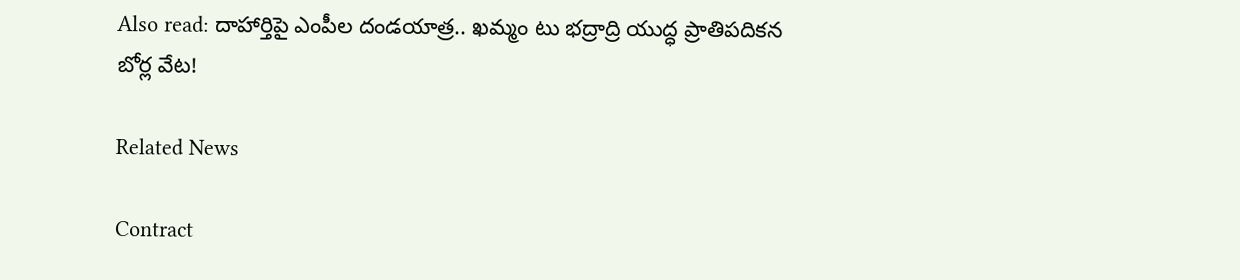Also read: దాహార్తిపై ఎంపీల దండయాత్ర.. ఖమ్మం టు భద్రాద్రి యుద్ధ ప్రాతిపదికన బోర్ల వేట!

Related News

Contract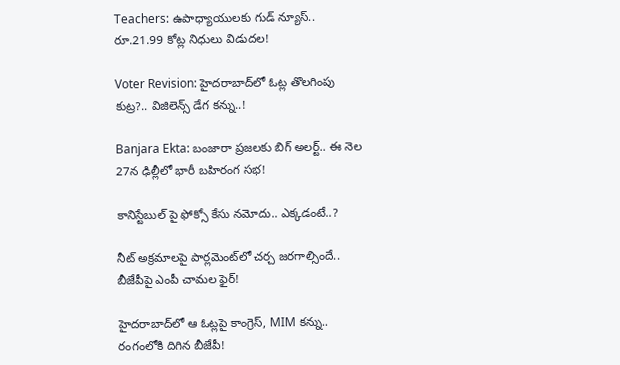Teachers: ఉపాధ్యాయులకు గుడ్ న్యూస్.. రూ.21.99 కోట్ల నిధులు విడుదల!

Voter Revision: హైదరాబాద్‌లో ఓట్ల తొలగింపు కుట్ర?.. విజిలెన్స్ డేగ కన్ను..!

Banjara Ekta: బంజారా ప్రజలకు బిగ్ అలర్ట్.. ఈ నెల 27న ఢిల్లీలో భారీ బహిరంగ సభ!

కానిస్టేబుల్ పై ఫోక్సో కేసు నమోదు.. ఎక్కడంటే..?

నీట్ అక్రమాలపై పార్లమెంట్‌లో చర్చ జరగాల్సిందే.. బీజేపీపై ఎంపీ చామల ఫైర్!

హైదరాబాద్‌లో ఆ ఓట్లపై కాంగ్రెస్, MIM కన్ను.. రంగంలోకి దిగిన బీజేపీ!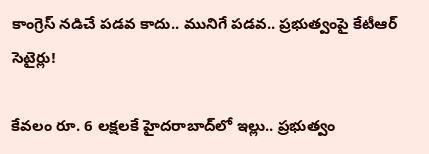కాంగ్రెస్ నడిచే పడవ కాదు.. మునిగే పడవ.. ప్రభుత్వంపై కేటీఆర్ సెటైర్లు!

కేవలం రూ. 6 లక్షలకే హైదరాబాద్‌లో ఇల్లు.. ప్రభుత్వం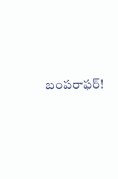బంపరాఫర్!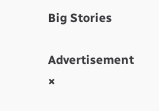Big Stories

Advertisement
×